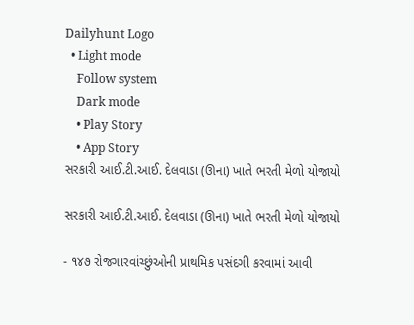Dailyhunt Logo
  • Light mode
    Follow system
    Dark mode
    • Play Story
    • App Story
સરકારી આઈ.ટી.આઈ. દેલવાડા (ઊના) ખાતે ભરતી મેળો યોજાયો

સરકારી આઈ.ટી.આઈ. દેલવાડા (ઊના) ખાતે ભરતી મેળો યોજાયો

- ૧૪૭ રોજગારવાંચ્છુંઓની પ્રાથમિક પસંદગી કરવામાં આવી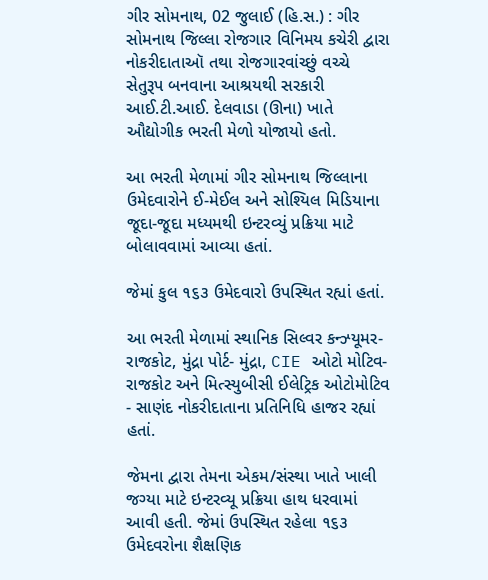ગીર સોમનાથ, 02 જુલાઈ (હિ.સ.) : ગીર સોમનાથ જિલ્લા રોજગાર વિનિમય કચેરી દ્વારા નોકરીદાતાઑ તથા રોજગારવાંચ્છું વચ્ચે સેતુરૂપ બનવાના આશ્રયથી સરકારી આઈ.ટી.આઈ. દેલવાડા (ઊના) ખાતે ઔદ્યોગીક ભરતી મેળો યોજાયો હતો.

આ ભરતી મેળામાં ગીર સોમનાથ જિલ્લાના ઉમેદવારોને ઈ-મેઈલ અને સોશ્યિલ મિડિયાના જૂદા-જૂદા મધ્યમથી ઇન્ટરવ્યું પ્રક્રિયા માટે બોલાવવામાં આવ્યા હતાં.

જેમાં કુલ ૧૬૩ ઉમેદવારો ઉપસ્થિત રહ્યાં હતાં.

આ ભરતી મેળામાં સ્થાનિક સિલ્વર કન્ઝ્યૂમર- રાજકોટ, મુંદ્રા પોર્ટ- મુંદ્રા, CIE ઓટો મોટિવ- રાજકોટ અને મિત્સ્યુબીસી ઈલેટ્રિક ઓટોમોટિવ - સાણંદ નોકરીદાતાના પ્રતિનિધિ હાજર રહ્યાં હતાં.

જેમના દ્વારા તેમના એકમ/સંસ્થા ખાતે ખાલી જગ્યા માટે ઇન્ટરવ્યૂ પ્રક્રિયા હાથ ધરવામાં આવી હતી. જેમાં ઉપસ્થિત રહેલા ૧૬૩ ઉમેદવરોના શૈક્ષણિક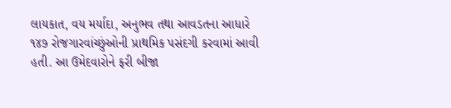લાયકાત, વય મર્યાદા, અનુભવ તથા આવડતના આધારે ૧૪૭ રોજગારવાંચ્છુંઓની પ્રાથમિક પસંદગી કરવામાં આવી હતી. આ ઉમેદવારોને ફરી બીજા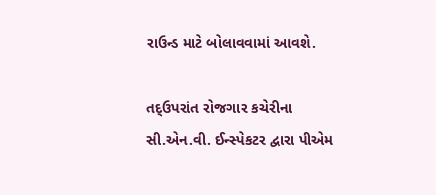રાઉન્ડ માટે બોલાવવામાં આવશે.

તદ્ઉપરાંત રોજગાર કચેરીના સી.એન.વી. ઈન્સ્પેકટર દ્વારા પીએમ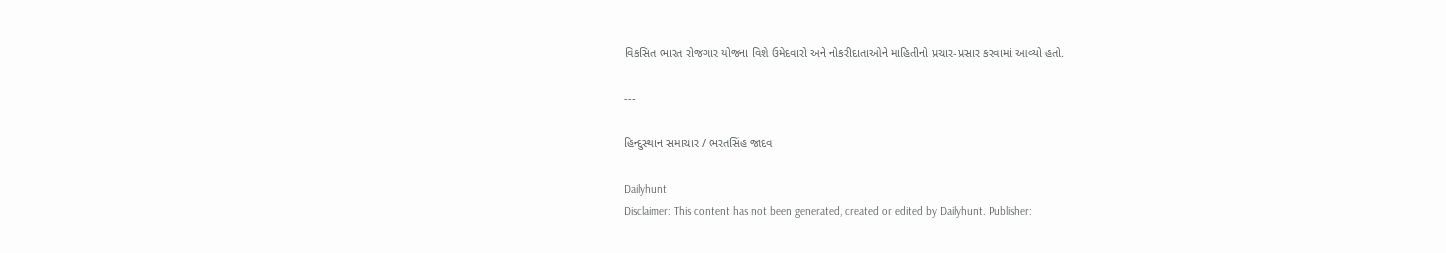વિકસિત ભારત રોજગાર યોજના વિશે ઉમેદવારો અને નોકરીદાતાઓને માહિતીનો પ્રચાર-પ્રસાર કરવામાં આવ્યો હતો.

---

હિન્દુસ્થાન સમાચાર / ભરતસિંહ જાદવ

Dailyhunt
Disclaimer: This content has not been generated, created or edited by Dailyhunt. Publisher: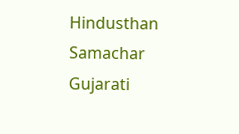Hindusthan Samachar Gujarati